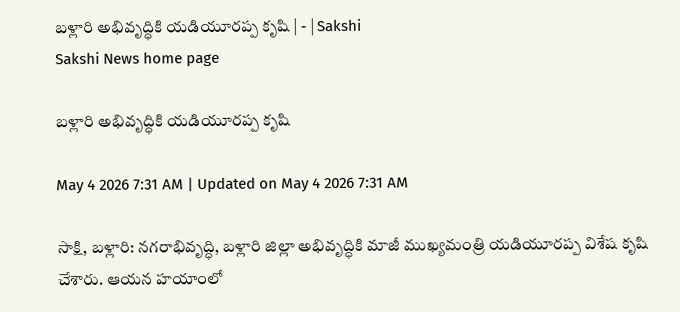బళ్లారి అభివృద్ధికి యడియూరప్ప కృషి | - | Sakshi
Sakshi News home page

బళ్లారి అభివృద్ధికి యడియూరప్ప కృషి

May 4 2026 7:31 AM | Updated on May 4 2026 7:31 AM

సాక్షి, బళ్లారి: నగరాభివృద్ధి, బళ్లారి జిల్లా అభివృద్ధికి మాజీ ముఖ్యమంత్రి యడియూరప్ప విశేష కృషి చేశారు. ఆయన హయాంలో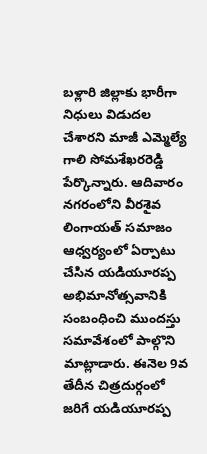బళ్లారి జిల్లాకు భారీగా నిధులు విడుదల చేశారని మాజీ ఎమ్మెల్యే గాలి సోమశేఖరరెడ్డి పేర్కొన్నారు. ఆదివారం నగరంలోని వీరశైవ లింగాయత్‌ సమాజం ఆధ్వర్యంలో ఏర్పాటు చేసిన యడియూరప్ప అభిమానోత్సవానికి సంబంధించి ముందస్తు సమావేశంలో పాల్గొని మాట్లాడారు. ఈనెల 9వ తేదీన చిత్రదుర్గంలో జరిగే యడియూరప్ప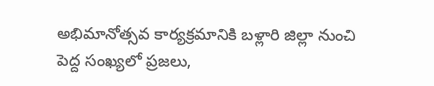అభిమానోత్సవ కార్యక్రమానికి బళ్లారి జిల్లా నుంచి పెద్ద సంఖ్యలో ప్రజలు,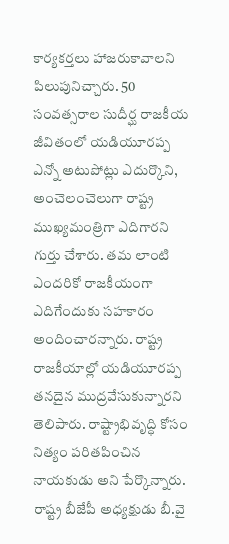కార్యకర్తలు హాజరుకావాలని పిలుపునిచ్చారు. 50 సంవత్సరాల సుదీర్ఘ రాజకీయ జీవితంలో యడియూరప్ప ఎన్నో అటుపోట్లు ఎదుర్కొని, అంచెలంచెలుగా రాష్ట్ర ముఖ్యమంత్రిగా ఎదిగారని గుర్తు చేశారు. తమ లాంటి ఎందరికో రాజకీయంగా ఎదిగేందుకు సహకారం అందించారన్నారు. రాష్ట్ర రాజకీయాల్లో యడియూరప్ప తనదైన ముద్రవేసుకున్నారని తెలిపారు. రాష్ట్రాభివృద్ధి కోసం నిత్యం పరితపించిన నాయకుడు అని పేర్కొన్నారు. రాష్ట్ర బీజేపీ అధ్యక్షుడు బీ.వై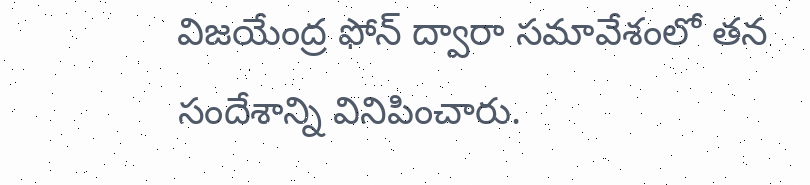విజయేంద్ర ఫోన్‌ ద్వారా సమావేశంలో తన సందేశాన్ని వినిపించారు.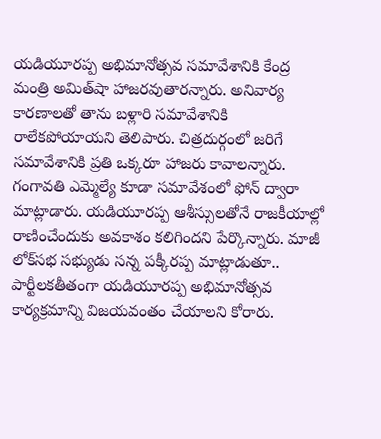యడియూరప్ప అభిమానోత్సవ సమావేశానికి కేంద్ర మంత్రి అమిత్‌షా హాజరవుతారన్నారు. అనివార్య కారణాలతో తాను బళ్లారి సమావేశానికి రాలేకపోయాయని తెలిపారు. చిత్రదుర్గంలో జరిగే సమావేశానికి ప్రతి ఒక్కరూ హాజరు కావాలన్నారు. గంగావతి ఎమ్మెల్యే కూడా సమావేశంలో ఫోన్‌ ద్వారా మాట్లాడారు. యడియూరప్ప ఆశీస్సులతోనే రాజకీయాల్లో రాణించేందుకు అవకాశం కలిగిందని పేర్కొన్నారు. మాజీ లోక్‌సభ సభ్యుడు సన్న పక్కీరప్ప మాట్లాడుతూ.. పార్టీలకతీతంగా యడియూరప్ప అభిమానోత్సవ కార్యక్రమాన్ని విజయవంతం చేయాలని కోరారు.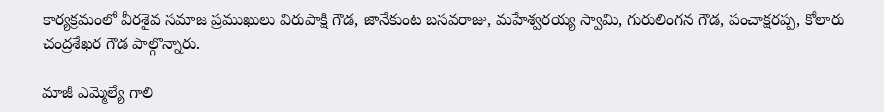కార్యక్రమంలో వీరశైవ సమాజ ప్రముఖులు విరుపాక్షి గౌడ, జానేకుంట బసవరాజు, మహేశ్వరయ్య స్వామి, గురులింగన గౌడ, పంచాక్షరప్ప, కోలారు చంద్రశేఖర గౌడ పాల్గొన్నారు.

మాజీ ఎమ్మెల్యే గాలి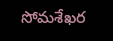సోమశేఖర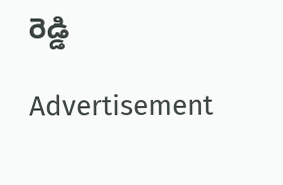రెడ్డి

Advertisement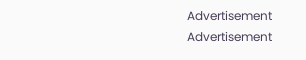Advertisement
Advertisement